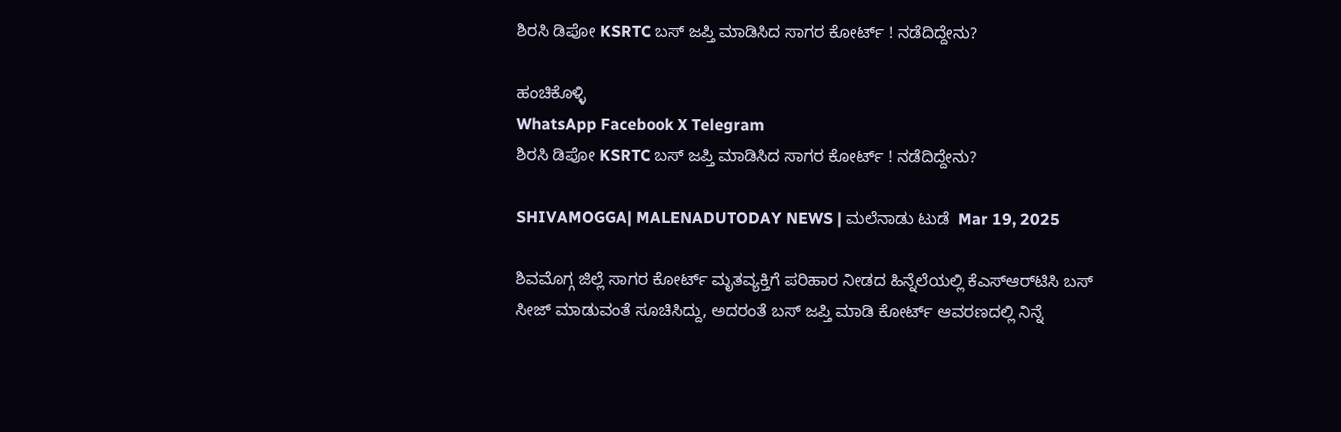ಶಿರಸಿ ಡಿಪೋ KSRTC ಬಸ್‌ ಜಪ್ತಿ ಮಾಡಿಸಿದ ಸಾಗರ ಕೋರ್ಟ್‌ ! ನಡೆದಿದ್ದೇನು?

ಹಂಚಿಕೊಳ್ಳಿ
WhatsApp Facebook X Telegram
ಶಿರಸಿ ಡಿಪೋ KSRTC ಬಸ್‌ ಜಪ್ತಿ ಮಾಡಿಸಿದ ಸಾಗರ ಕೋರ್ಟ್‌ ! ನಡೆದಿದ್ದೇನು?

SHIVAMOGGA| MALENADUTODAY NEWS | ಮಲೆನಾಡು ಟುಡೆ  Mar 19, 2025

ಶಿವಮೊಗ್ಗ ಜಿಲ್ಲೆ ಸಾಗರ ಕೋರ್ಟ್‌ ಮೃತವ್ಯಕ್ತಿಗೆ ಪರಿಹಾರ ನೀಡದ ಹಿನ್ನೆಲೆಯಲ್ಲಿ ಕೆಎಸ್‌ಆರ್‌ಟಿಸಿ ಬಸ್‌ ಸೀಜ್‌ ಮಾಡುವಂತೆ ಸೂಚಿಸಿದ್ದು, ಅದರಂತೆ ಬಸ್‌ ಜಪ್ತಿ ಮಾಡಿ ಕೋರ್ಟ್‌ ಆವರಣದಲ್ಲಿ ನಿನ್ನೆ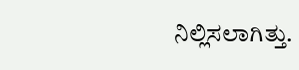ನಿಲ್ಲಿಸಲಾಗಿತ್ತು.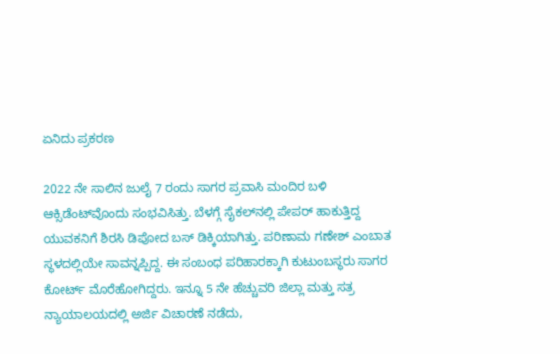ಏನಿದು ಪ್ರಕರಣ

2022 ನೇ ಸಾಲಿನ ಜುಲೈ 7 ರಂದು ಸಾಗರ ಪ್ರವಾಸಿ ಮಂದಿರ ಬಳಿ ಆಕ್ಸಿಡೆಂಟ್‌ವೊಂದು ಸಂಭವಿಸಿತ್ತು. ಬೆಳಗ್ಗೆ ಸೈಕಲ್‌ನಲ್ಲಿ ಪೇಪರ್‌ ಹಾಕುತ್ತಿದ್ದ ಯುವಕನಿಗೆ ಶಿರಸಿ ಡಿಪೋದ ಬಸ್‌ ಡಿಕ್ಕಿಯಾಗಿತ್ತು. ಪರಿಣಾಮ ಗಣೇಶ್‌ ಎಂಬಾತ ಸ್ಥಳದಲ್ಲಿಯೇ ಸಾವನ್ನಪ್ಪಿದ್ದ. ಈ ಸಂಬಂಧ ಪರಿಹಾರಕ್ಕಾಗಿ ಕುಟುಂಬಸ್ಥರು ಸಾಗರ ಕೋರ್ಟ್‌ ಮೊರೆಹೋಗಿದ್ದರು. ಇನ್ನೂ 5 ನೇ ಹೆಚ್ಚುವರಿ ಜಿಲ್ಲಾ ಮತ್ತು ಸತ್ರ ನ್ಯಾಯಾಲಯದಲ್ಲಿ ಅರ್ಜಿ ವಿಚಾರಣೆ ನಡೆದು,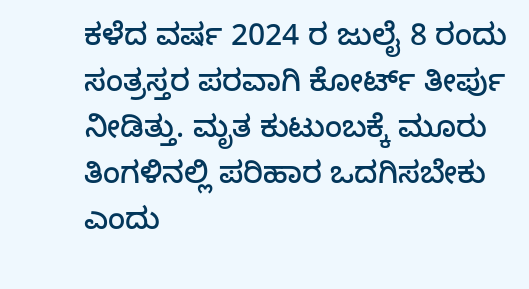ಕಳೆದ ವರ್ಷ 2024 ರ ಜುಲೈ 8 ರಂದು ಸಂತ್ರಸ್ತರ ಪರವಾಗಿ ಕೋರ್ಟ್‌ ತೀರ್ಪು ನೀಡಿತ್ತು. ಮೃತ ಕುಟುಂಬಕ್ಕೆ ಮೂರು ತಿಂಗಳಿನಲ್ಲಿ ಪರಿಹಾರ ಒದಗಿಸಬೇಕು ಎಂದು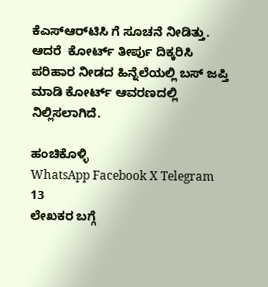ಕೆಎಸ್‌ಆರ್‌ಟಿಸಿ ಗೆ ಸೂಚನೆ ನೀಡಿತ್ತು. ಆದರೆ  ಕೋರ್ಟ್‌ ತೀರ್ಪು ದಿಕ್ಕರಿಸಿ ಪರಿಹಾರ ನೀಡದ ಹಿನ್ನೆಲೆಯಲ್ಲಿ ಬಸ್‌ ಜಪ್ತಿ ಮಾಡಿ ಕೋರ್ಟ್‌ ಆವರಣದಲ್ಲಿ ನಿಲ್ಲಿಸಲಾಗಿದೆ.

ಹಂಚಿಕೊಳ್ಳಿ
WhatsApp Facebook X Telegram
13
ಲೇಖಕರ ಬಗ್ಗೆ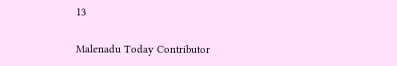13

Malenadu Today Contributor